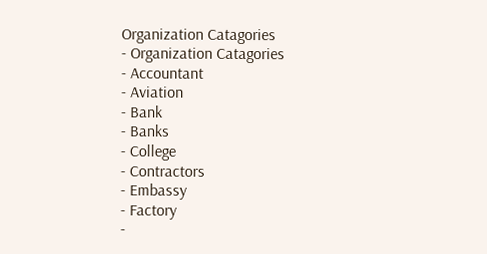Organization Catagories
- Organization Catagories
- Accountant
- Aviation
- Bank
- Banks
- College
- Contractors
- Embassy
- Factory
-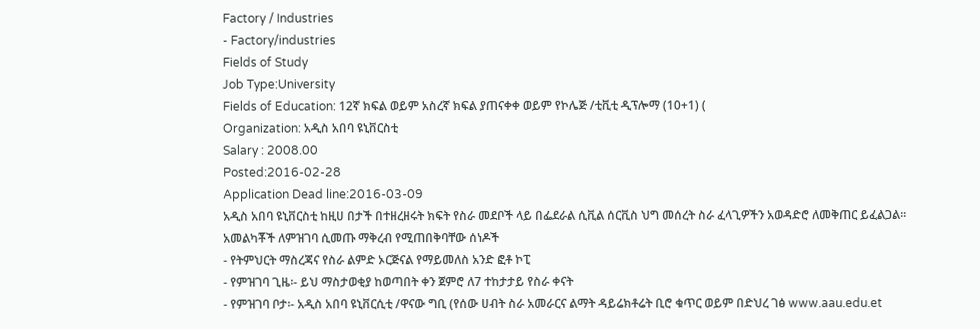Factory / Industries
- Factory/industries
Fields of Study
Job Type:University
Fields of Education: 12ኛ ክፍል ወይም አስረኛ ክፍል ያጠናቀቀ ወይም የኮሌጅ /ቲቪቲ ዲፕሎማ (10+1) (
Organization: አዲስ አበባ ዩኒቨርስቲ
Salary : 2008.00
Posted:2016-02-28
Application Dead line:2016-03-09
አዲስ አበባ ዩኒቨርስቲ ከዚሀ በታች በተዘረዘሩት ክፍት የስራ መደቦች ላይ በፌደራል ሲቪል ሰርቪስ ህግ መሰረት ስራ ፈላጊዎችን አወዳድሮ ለመቅጠር ይፈልጋል፡፡
አመልካቾች ለምዝገባ ሲመጡ ማቅረብ የሚጠበቅባቸው ሰነዶች
- የትምህርት ማስረጃና የስራ ልምድ ኦርጅናል የማይመለስ አንድ ፎቶ ኮፒ
- የምዝገባ ጊዜ፡- ይህ ማስታወቂያ ከወጣበት ቀን ጀምሮ ለ7 ተከታታይ የስራ ቀናት
- የምዝገባ ቦታ፡- አዲስ አበባ ዩኒቨርሲቲ /ዋናው ግቢ (የሰው ሀብት ስራ አመራርና ልማት ዳይሬክቶሬት ቢሮ ቁጥር ወይም በድህረ ገፅ www.aau.edu.et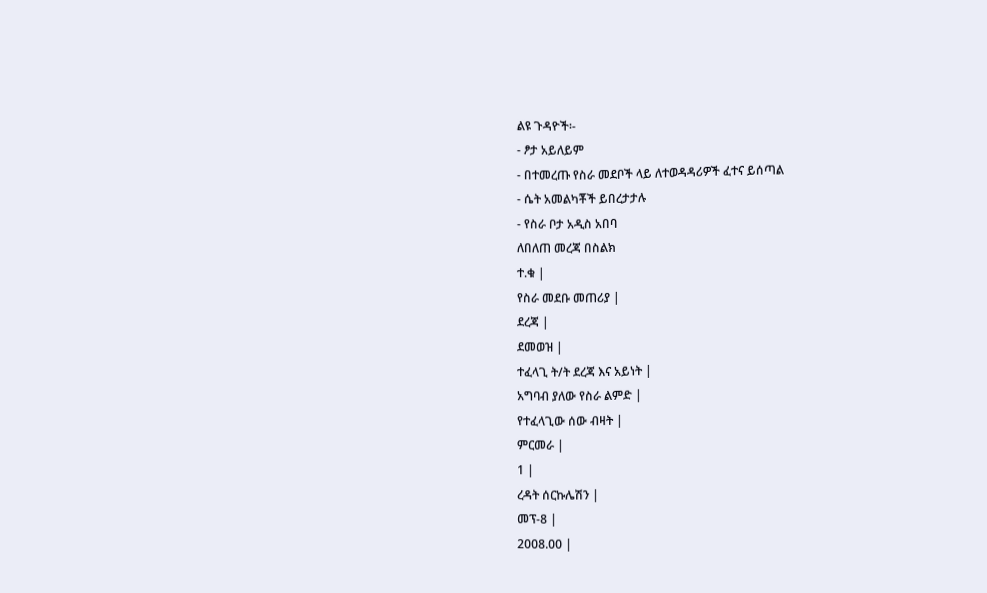ልዩ ጉዳዮች፡-
- ፆታ አይለይም
- በተመረጡ የስራ መደቦች ላይ ለተወዳዳሪዎች ፈተና ይሰጣል
- ሴት አመልካቾች ይበረታታሉ
- የስራ ቦታ አዲስ አበባ
ለበለጠ መረጃ በስልክ
ተ.ቁ |
የስራ መደቡ መጠሪያ |
ደረጃ |
ደመወዝ |
ተፈላጊ ት/ት ደረጃ እና አይነት |
አግባብ ያለው የስራ ልምድ |
የተፈላጊው ሰው ብዛት |
ምርመራ |
1 |
ረዳት ሰርኩሌሽን |
መፕ-8 |
2008.00 |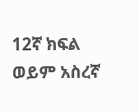12ኛ ክፍል ወይም አስረኛ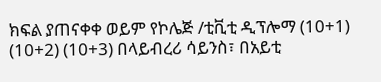ክፍል ያጠናቀቀ ወይም የኮሌጅ /ቲቪቲ ዲፕሎማ (10+1) (10+2) (10+3) በላይብረሪ ሳይንስ፣ በአይቲ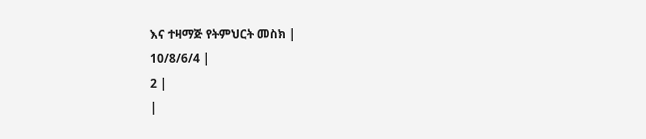እና ተዛማጅ የትምህርት መስክ |
10/8/6/4 |
2 |
|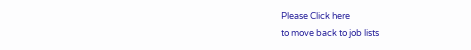Please Click here
to move back to job lists